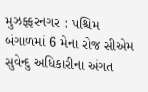મુઝફ્ફરનગર : પશ્ચિમ બંગાળમાં 6 મેના રોજ સીએમ સુવેન્દુ અધિકારીના અંગત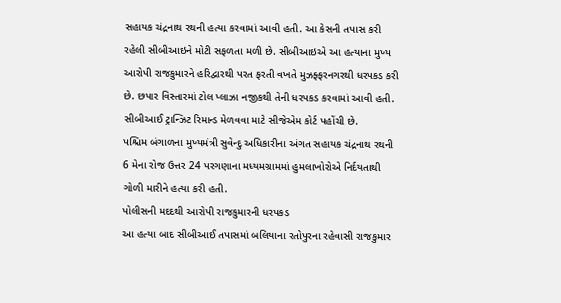સહાયક ચંદ્રનાથ રથની હત્યા કરવામાં આવી હતી. આ કેસની તપાસ કરી રહેલી સીબીઆઇને મોટી સફળતા મળી છે. સીબીઆઇએ આ હત્યાના મુખ્ય આરોપી રાજકુમારને હરિદ્વારથી પરત ફરતી વખતે મુઝફ્ફરનગરથી ધરપકડ કરી છે. છપાર વિસ્તારમાં ટોલ પ્લાઝા નજીકથી તેની ધરપકડ કરવામાં આવી હતી. સીબીઆઈ ટ્રાન્ઝિટ રિમાન્ડ મેળવવા માટે સીજેએમ કોર્ટ પહોંચી છે.
પશ્ચિમ બંગાળના મુખ્યમંત્રી સુવેન્દુ અધિકારીના અંગત સહાયક ચંદ્રનાથ રથની 6 મેના રોજ ઉત્તર 24 પરગણાના મધ્યમગ્રામમાં હુમલાખોરોએ નિર્દયતાથી ગોળી મારીને હત્યા કરી હતી.
પોલીસની મદદથી આરોપી રાજકુમારની ધરપકડ
આ હત્યા બાદ સીબીઆઈ તપાસમાં બલિયાના રતોપુરના રહેવાસી રાજકુમાર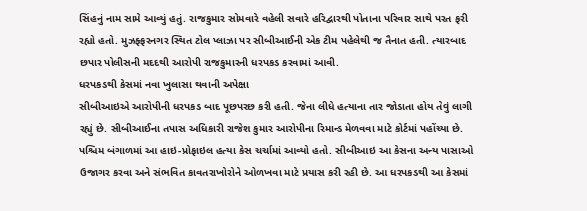સિંહનું નામ સામે આવ્યું હતું. રાજકુમાર સોમવારે વહેલી સવારે હરિદ્વારથી પોતાના પરિવાર સાથે પરત ફરી રહ્યો હતો. મુઝફ્ફરનગર સ્થિત ટોલ પ્લાઝા પર સીબીઆઈની એક ટીમ પહેલેથી જ તૈનાત હતી. ત્યારબાદ છપાર પોલીસની મદદથી આરોપી રાજકુમારની ધરપકડ કરવામાં આવી.
ધરપકડથી કેસમાં નવા ખુલાસા થવાની અપેક્ષા
સીબીઆઇએ આરોપીની ધરપકડ બાદ પૂછપરછ કરી હતી. જેના લીધે હત્યાના તાર જોડાતા હોય તેવું લાગી રહ્યું છે. સીબીઆઈના તપાસ અધિકારી રાજેશ કુમાર આરોપીના રિમાન્ડ મેળવવા માટે કોર્ટમાં પહોંચ્યા છે. પશ્ચિમ બંગાળમાં આ હાઇ-પ્રોફાઇલ હત્યા કેસ ચર્ચામાં આવ્યો હતો. સીબીઆઇ આ કેસના અન્ય પાસાઓ ઉજાગર કરવા અને સંભવિત કાવતરાખોરોને ઓળખવા માટે પ્રયાસ કરી રહી છે. આ ધરપકડથી આ કેસમાં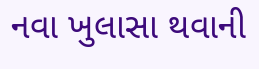નવા ખુલાસા થવાની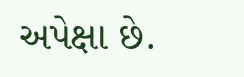અપેક્ષા છે.